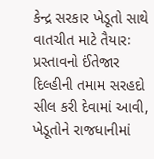કેન્દ્ર સરકાર ખેડૂતો સાથે વાતચીત માટે તૈયારઃ પ્રસ્તાવનો ઈંતેજાર
દિલ્હીની તમામ સરહદો સીલ કરી દેવામાં આવી, ખેડૂતોને રાજધાનીમાં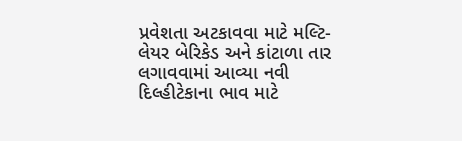પ્રવેશતા અટકાવવા માટે મલ્ટિ-લેયર બેરિકેડ અને કાંટાળા તાર લગાવવામાં આવ્યા નવી દિલ્હીટેકાના ભાવ માટે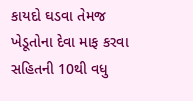કાયદો ઘડવા તેમજ ખેડૂતોના દેવા માફ કરવા સહિતની 10થી વધુ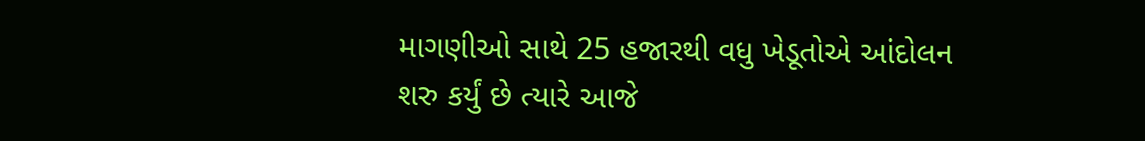માગણીઓ સાથે 25 હજારથી વધુ ખેડૂતોએ આંદોલન શરુ કર્યું છે ત્યારે આજે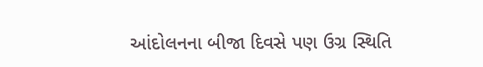આંદોલનના બીજા દિવસે પણ ઉગ્ર સ્થિતિ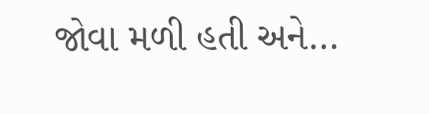જોવા મળી હતી અને…